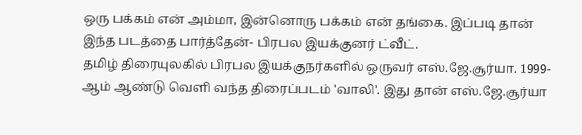ஒரு பக்கம் என் அம்மா, இன்னொரு பக்கம் என் தங்கை. இப்படி தான் இந்த படத்தை பார்த்தேன்- பிரபல இயக்குனர் ட்வீட்.
தமிழ் திரையுலகில் பிரபல இயக்குநர்களில் ஒருவர் எஸ்.ஜே.சூர்யா. 1999-ஆம் ஆண்டு வெளி வந்த திரைப்படம் 'வாலி'. இது தான் எஸ்.ஜே.சூர்யா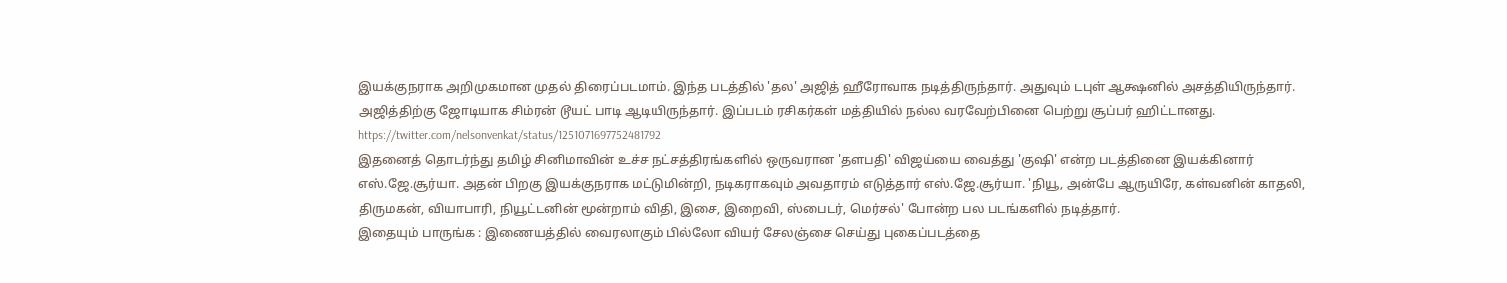இயக்குநராக அறிமுகமான முதல் திரைப்படமாம். இந்த படத்தில் 'தல' அஜித் ஹீரோவாக நடித்திருந்தார். அதுவும் டபுள் ஆக்ஷனில் அசத்தியிருந்தார். அஜித்திற்கு ஜோடியாக சிம்ரன் டூயட் பாடி ஆடியிருந்தார். இப்படம் ரசிகர்கள் மத்தியில் நல்ல வரவேற்பினை பெற்று சூப்பர் ஹிட்டானது.
https://twitter.com/nelsonvenkat/status/1251071697752481792
இதனைத் தொடர்ந்து தமிழ் சினிமாவின் உச்ச நட்சத்திரங்களில் ஒருவரான 'தளபதி' விஜய்யை வைத்து 'குஷி' என்ற படத்தினை இயக்கினார் எஸ்.ஜே.சூர்யா. அதன் பிறகு இயக்குநராக மட்டுமின்றி, நடிகராகவும் அவதாரம் எடுத்தார் எஸ்.ஜே.சூர்யா. 'நியூ, அன்பே ஆருயிரே, கள்வனின் காதலி, திருமகன், வியாபாரி, நியூட்டனின் மூன்றாம் விதி, இசை, இறைவி, ஸ்பைடர், மெர்சல்' போன்ற பல படங்களில் நடித்தார்.
இதையும் பாருங்க : இணையத்தில் வைரலாகும் பில்லோ வியர் சேலஞ்சை செய்து புகைப்படத்தை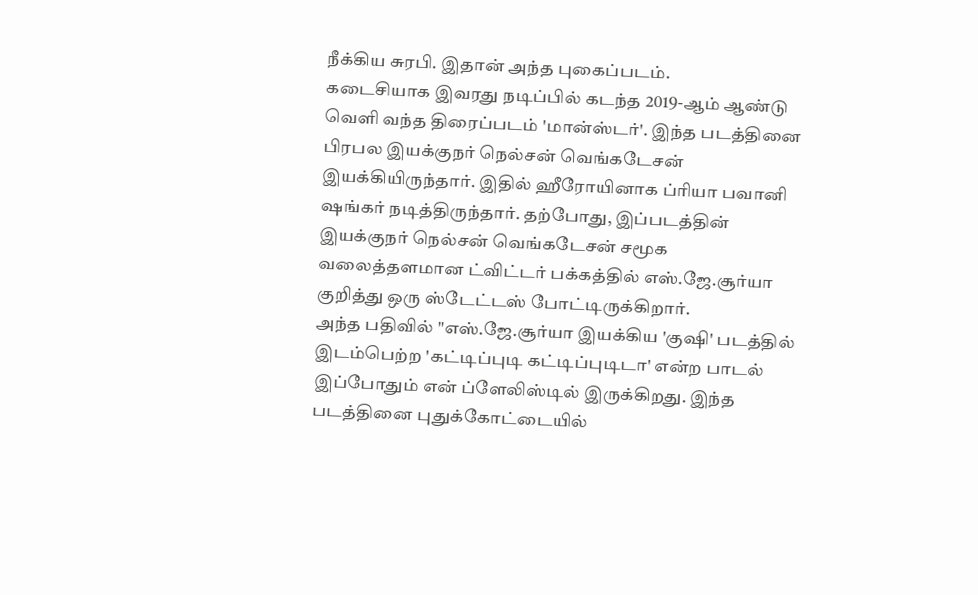நீக்கிய சுரபி. இதான் அந்த புகைப்படம்.
கடைசியாக இவரது நடிப்பில் கடந்த 2019-ஆம் ஆண்டு வெளி வந்த திரைப்படம் 'மான்ஸ்டர்'. இந்த படத்தினை பிரபல இயக்குநர் நெல்சன் வெங்கடேசன் இயக்கியிருந்தார். இதில் ஹீரோயினாக ப்ரியா பவானி ஷங்கர் நடித்திருந்தார். தற்போது, இப்படத்தின் இயக்குநர் நெல்சன் வெங்கடேசன் சமூக வலைத்தளமான ட்விட்டர் பக்கத்தில் எஸ்.ஜே.சூர்யா குறித்து ஒரு ஸ்டேட்டஸ் போட்டிருக்கிறார்.
அந்த பதிவில் "எஸ்.ஜே.சூர்யா இயக்கிய 'குஷி' படத்தில் இடம்பெற்ற 'கட்டிப்புடி கட்டிப்புடிடா' என்ற பாடல் இப்போதும் என் ப்ளேலிஸ்டில் இருக்கிறது. இந்த படத்தினை புதுக்கோட்டையில்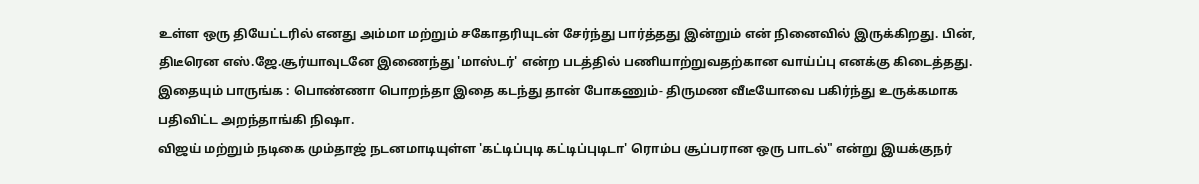உள்ள ஒரு தியேட்டரில் எனது அம்மா மற்றும் சகோதரியுடன் சேர்ந்து பார்த்தது இன்றும் என் நினைவில் இருக்கிறது. பின், திடீரென எஸ்.ஜே.சூர்யாவுடனே இணைந்து 'மாஸ்டர்' என்ற படத்தில் பணியாற்றுவதற்கான வாய்ப்பு எனக்கு கிடைத்தது.
இதையும் பாருங்க : பொண்ணா பொறந்தா இதை கடந்து தான் போகணும்- திருமண வீடீயோவை பகிர்ந்து உருக்கமாக பதிவிட்ட அறந்தாங்கி நிஷா.
விஜய் மற்றும் நடிகை மும்தாஜ் நடனமாடியுள்ள 'கட்டிப்புடி கட்டிப்புடிடா' ரொம்ப சூப்பரான ஒரு பாடல்" என்று இயக்குநர்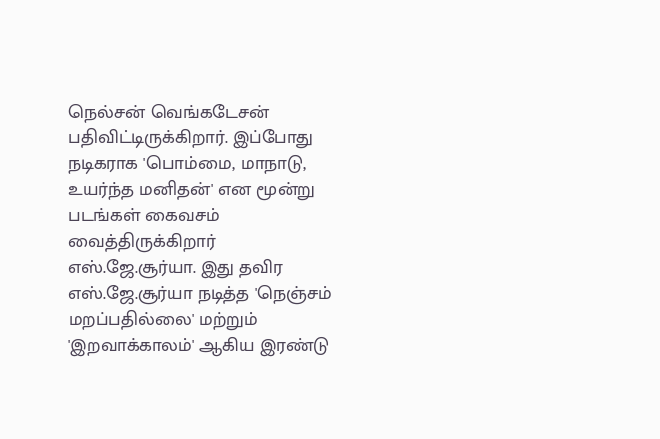நெல்சன் வெங்கடேசன் பதிவிட்டிருக்கிறார். இப்போது நடிகராக 'பொம்மை, மாநாடு, உயர்ந்த மனிதன்' என மூன்று படங்கள் கைவசம் வைத்திருக்கிறார் எஸ்.ஜே.சூர்யா. இது தவிர எஸ்.ஜே.சூர்யா நடித்த 'நெஞ்சம் மறப்பதில்லை' மற்றும் 'இறவாக்காலம்' ஆகிய இரண்டு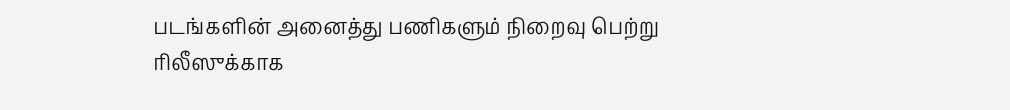படங்களின் அனைத்து பணிகளும் நிறைவு பெற்று ரிலீஸுக்காக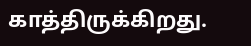காத்திருக்கிறது.